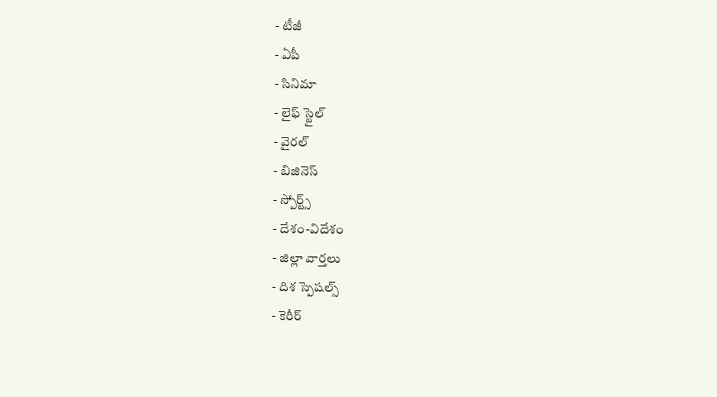- టీజీ
- ఏపీ
- సినిమా
- లైఫ్ స్టైల్
- వైరల్
- బిజినెస్
- స్పోర్ట్స్
- దేశం-విదేశం
- జిల్లా వార్తలు
- దిశ స్పెషల్స్
- కెరీర్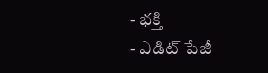- భక్తి
- ఎడిట్ పేజీ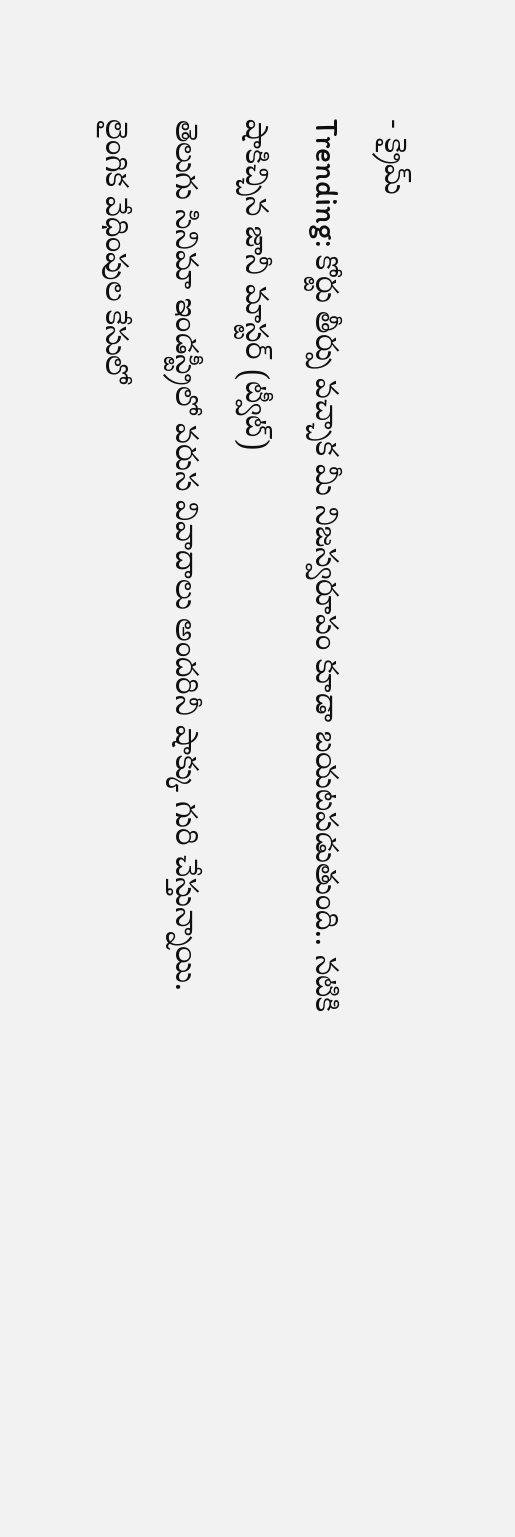- క్రైమ్
Trending: కోర్టు తీర్పు వచ్చాక మీ నిజస్వరూపం కూడా బయటపడుతుంది.. నటికి షాకిచ్చిన జానీ మాస్టర్ (ట్వీట్)
తెలుగు సినిమా ఇండస్ట్రీలో వరుస వివాదాలు అందరినీ షాక్కు గురి చేస్తున్నాయి. లైంగిక వేధింపుల కేసులో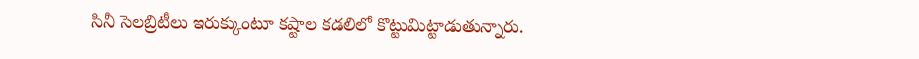సినీ సెలబ్రిటీలు ఇరుక్కుంటూ కష్టాల కడలిలో కొట్టుమిట్టాడుతున్నారు.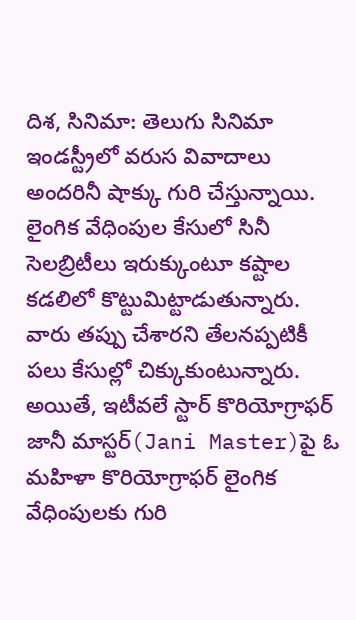దిశ, సినిమా: తెలుగు సినిమా ఇండస్ట్రీలో వరుస వివాదాలు అందరినీ షాక్కు గురి చేస్తున్నాయి. లైంగిక వేధింపుల కేసులో సినీ సెలబ్రిటీలు ఇరుక్కుంటూ కష్టాల కడలిలో కొట్టుమిట్టాడుతున్నారు. వారు తప్పు చేశారని తేలనప్పటికీ పలు కేసుల్లో చిక్కుకుంటున్నారు. అయితే, ఇటీవలే స్టార్ కొరియోగ్రాఫర్ జానీ మాస్టర్(Jani Master)పై ఓ మహిళా కొరియోగ్రాఫర్ లైంగిక వేధింపులకు గురి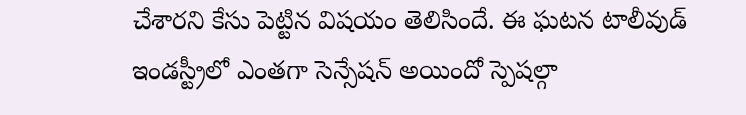చేశారని కేసు పెట్టిన విషయం తెలిసిందే. ఈ ఘటన టాలీవుడ్ ఇండస్ట్రీలో ఎంతగా సెన్సేషన్ అయిందో స్పెషల్గా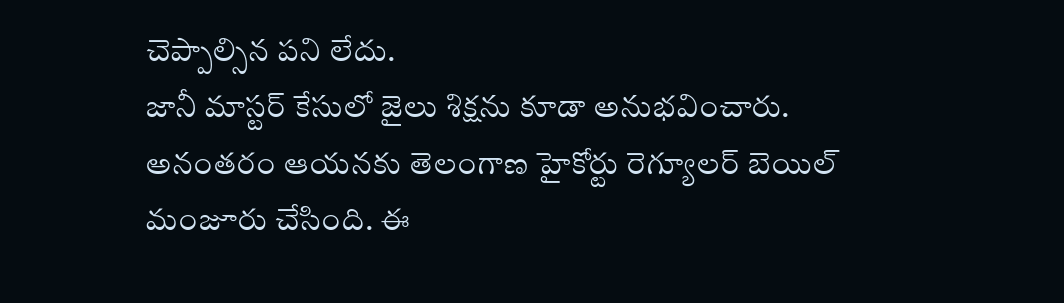చెప్పాల్సిన పని లేదు.
జానీ మాస్టర్ కేసులో జైలు శిక్షను కూడా అనుభవించారు. అనంతరం ఆయనకు తెలంగాణ హైకోర్టు రెగ్యూలర్ బెయిల్ మంజూరు చేసింది. ఈ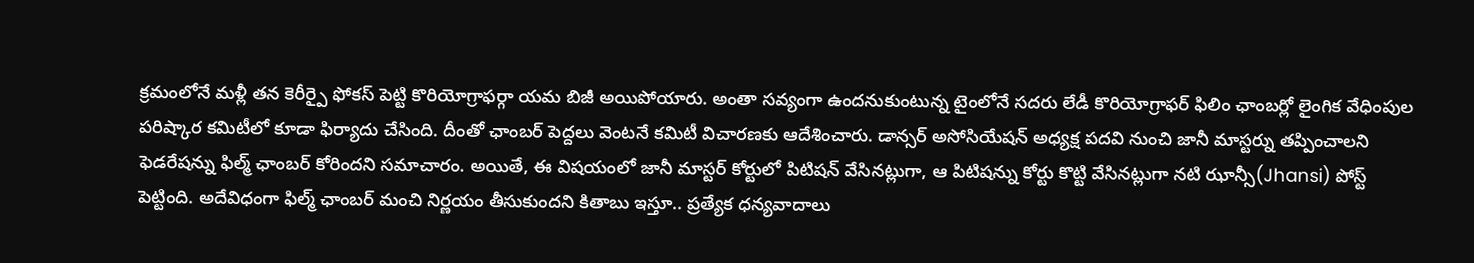క్రమంలోనే మళ్లీ తన కెరీర్పై ఫోకస్ పెట్టి కొరియోగ్రాఫర్గా యమ బిజీ అయిపోయారు. అంతా సవ్యంగా ఉందనుకుంటున్న టైంలోనే సదరు లేడీ కొరియోగ్రాఫర్ ఫిలిం ఛాంబర్లో లైంగిక వేధింపుల పరిష్కార కమిటీలో కూడా ఫిర్యాదు చేసింది. దీంతో ఛాంబర్ పెద్దలు వెంటనే కమిటీ విచారణకు ఆదేశించారు. డాన్సర్ అసోసియేషన్ అధ్యక్ష పదవి నుంచి జానీ మాస్టర్ను తప్పించాలని ఫెడరేషన్ను ఫిల్మ్ ఛాంబర్ కోరిందని సమాచారం. అయితే, ఈ విషయంలో జానీ మాస్టర్ కోర్టులో పిటిషన్ వేసినట్లుగా, ఆ పిటిషన్ను కోర్టు కొట్టి వేసినట్లుగా నటి ఝాన్సీ(Jhansi) పోస్ట్ పెట్టింది. అదేవిధంగా ఫిల్మ్ ఛాంబర్ మంచి నిర్ణయం తీసుకుందని కితాబు ఇస్తూ.. ప్రత్యేక ధన్యవాదాలు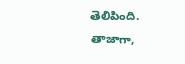తెలిపింది.
తాజాగా,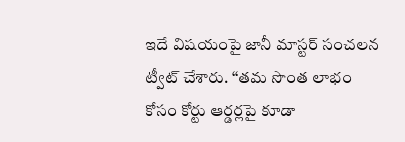ఇదే విషయంపై జానీ మాస్టర్ సంచలన ట్వీట్ చేశారు. ‘‘తమ సొంత లాభం కోసం కోర్టు ఆర్డర్లపై కూడా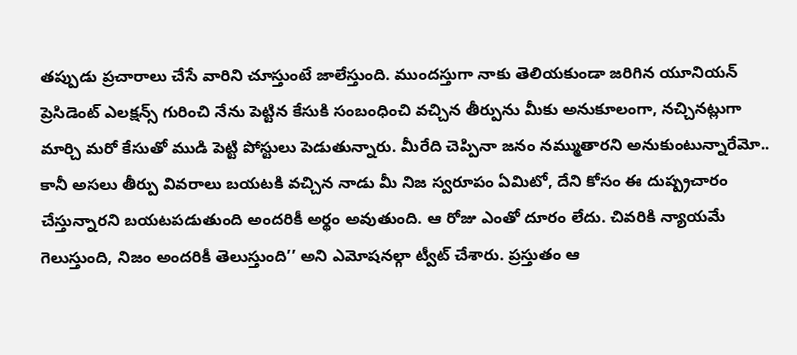తప్పుడు ప్రచారాలు చేసే వారిని చూస్తుంటే జాలేస్తుంది. ముందస్తుగా నాకు తెలియకుండా జరిగిన యూనియన్ ప్రెసిడెంట్ ఎలక్షన్స్ గురించి నేను పెట్టిన కేసుకి సంబంధించి వచ్చిన తీర్పును మీకు అనుకూలంగా, నచ్చినట్లుగా మార్చి మరో కేసుతో ముడి పెట్టి పోస్టులు పెడుతున్నారు. మీరేది చెప్పినా జనం నమ్ముతారని అనుకుంటున్నారేమో.. కానీ అసలు తీర్పు వివరాలు బయటకి వచ్చిన నాడు మీ నిజ స్వరూపం ఏమిటో, దేని కోసం ఈ దుష్ప్రచారం చేస్తున్నారని బయటపడుతుంది అందరికీ అర్థం అవుతుంది. ఆ రోజు ఎంతో దూరం లేదు. చివరికి న్యాయమే గెలుస్తుంది, నిజం అందరికీ తెలుస్తుంది’’ అని ఎమోషనల్గా ట్వీట్ చేశారు. ప్రస్తుతం ఆ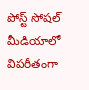పోస్ట్ సోషల్ మీడియాలో విపరీతంగా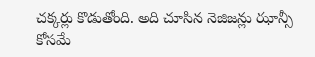చక్కర్లు కొడుతోంది. అది చూసిన నెజిజన్లు ఝాన్సీ కోసమే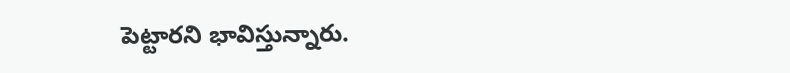పెట్టారని భావిస్తున్నారు.